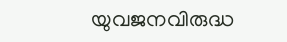യുവജനവിരുദ്ധ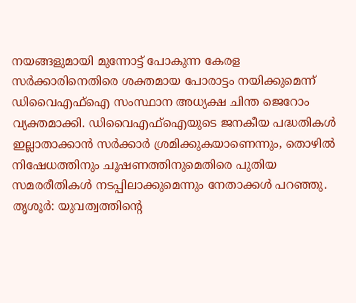നയങ്ങളുമായി മുന്നോട്ട് പോകുന്ന കേരള സർക്കാരിനെതിരെ ശക്തമായ പോരാട്ടം നയിക്കുമെന്ന് ഡിവൈഎഫ്ഐ സംസ്ഥാന അധ്യക്ഷ ചിന്ത ജെറോം വ്യക്തമാക്കി. ഡിവൈഎഫ്ഐയുടെ ജനകീയ പദ്ധതികൾ ഇല്ലാതാക്കാൻ സർക്കാർ ശ്രമിക്കുകയാണെന്നും, തൊഴിൽ നിഷേധത്തിനും ചൂഷണത്തിനുമെതിരെ പുതിയ സമരരീതികൾ നടപ്പിലാക്കുമെന്നും നേതാക്കൾ പറഞ്ഞു.
തൃശൂർ: യുവത്വത്തിന്റെ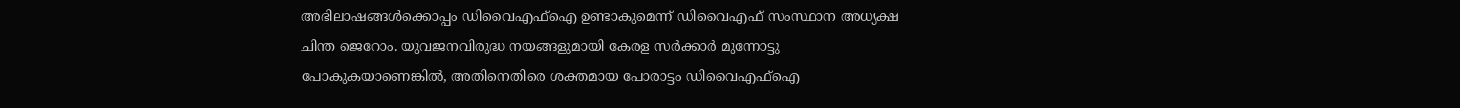അഭിലാഷങ്ങൾക്കൊപ്പം ഡിവൈഎഫ്ഐ ഉണ്ടാകുമെന്ന് ഡിവൈഎഫ് സംസ്ഥാന അധ്യക്ഷ ചിന്ത ജെറോം. യുവജനവിരുദ്ധ നയങ്ങളുമായി കേരള സർക്കാർ മുന്നോട്ടു പോകുകയാണെങ്കിൽ, അതിനെതിരെ ശക്തമായ പോരാട്ടം ഡിവൈഎഫ്ഐ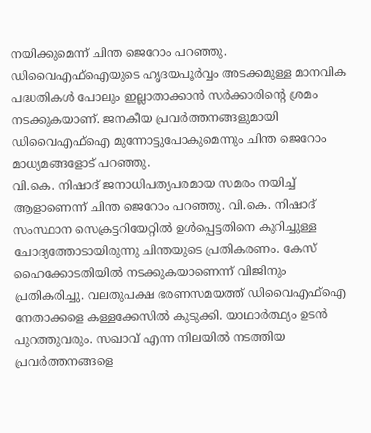നയിക്കുമെന്ന് ചിന്ത ജെറോം പറഞ്ഞു. ഡിവൈഎഫ്ഐയുടെ ഹൃദയപൂർവ്വം അടക്കമുള്ള മാനവിക പദ്ധതികൾ പോലും ഇല്ലാതാക്കാൻ സർക്കാരിന്റെ ശ്രമം നടക്കുകയാണ്. ജനകീയ പ്രവർത്തനങ്ങളുമായി ഡിവൈഎഫ്ഐ മുന്നോട്ടുപോകുമെന്നും ചിന്ത ജെറോം മാധ്യമങ്ങളോട് പറഞ്ഞു.
വി.കെ. നിഷാദ് ജനാധിപത്യപരമായ സമരം നയിച്ച് ആളാണെന്ന് ചിന്ത ജെറോം പറഞ്ഞു. വി.കെ. നിഷാദ് സംസ്ഥാന സെക്രട്ടറിയേറ്റിൽ ഉൾപ്പെട്ടതിനെ കുറിച്ചുള്ള ചോദ്യത്തോടായിരുന്നു ചിന്തയുടെ പ്രതികരണം. കേസ് ഹൈക്കോടതിയിൽ നടക്കുകയാണെന്ന് വിജിനും പ്രതികരിച്ചു. വലതുപക്ഷ ഭരണസമയത്ത് ഡിവൈഎഫ്ഐ നേതാക്കളെ കള്ളക്കേസിൽ കുടുക്കി. യാഥാർത്ഥ്യം ഉടൻ പുറത്തുവരും. സഖാവ് എന്ന നിലയിൽ നടത്തിയ പ്രവർത്തനങ്ങളെ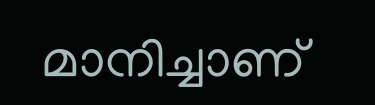മാനിച്ചാണ്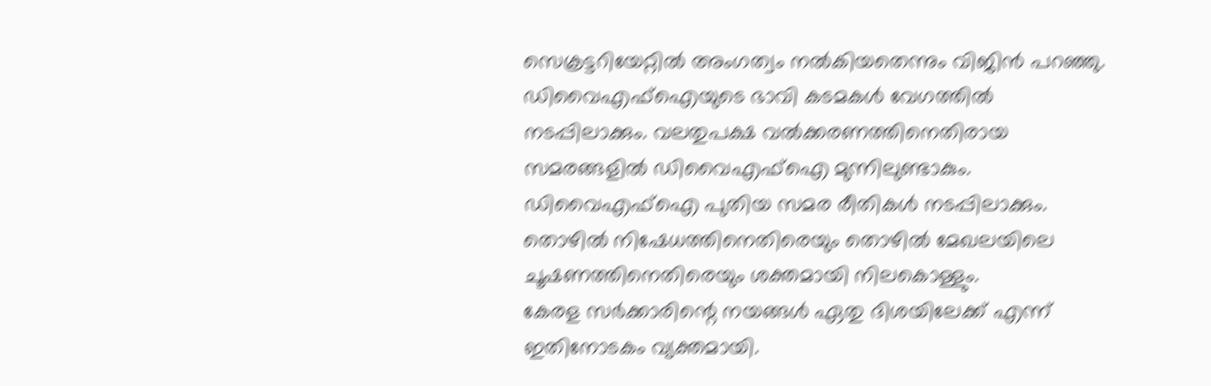സെക്രട്ടറിയേറ്റിൽ അംഗത്വം നൽകിയതെന്നും വിജിൻ പറഞ്ഞു. ഡിവൈഎഫ്ഐയുടെ ഭാവി കടമകൾ വേഗത്തിൽ നടപ്പിലാക്കും. വലതുപക്ഷ വൽക്കരണത്തിനെതിരായ സമരങ്ങളിൽ ഡിവൈഎഫ്ഐ മുന്നിലുണ്ടാകും. ഡിവൈഎഫ്ഐ പുതിയ സമര രീതികൾ നടപ്പിലാക്കും. തൊഴിൽ നിഷേധത്തിനെതിരെയും തൊഴിൽ മേഖലയിലെ ചൂഷണത്തിനെതിരെയും ശക്തമായി നിലകൊള്ളും.
കേരള സർക്കാരിന്റെ നയങ്ങൾ ഏതു ദിശയിലേക്ക് എന്ന് ഇതിനോടകം വ്യക്തമായി.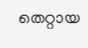തെറ്റായ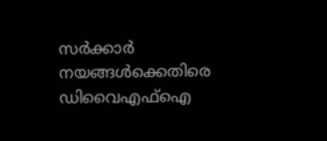സർക്കാർ നയങ്ങൾക്കെതിരെ ഡിവൈഎഫ്ഐ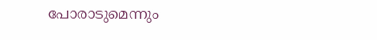പോരാടുമെന്നും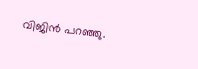വിജിൻ പറഞ്ഞു.